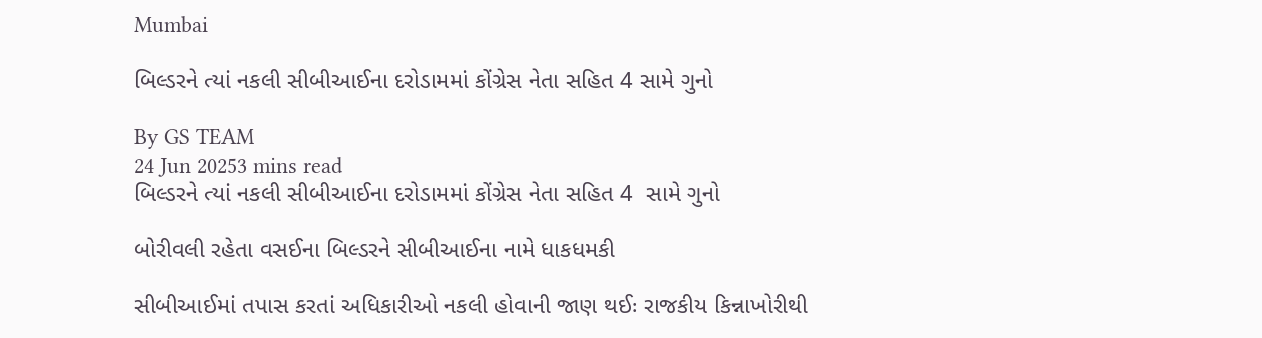Mumbai

બિલ્ડરને ત્યાં નકલી સીબીઆઈના દરોડામમાં કોંગ્રેસ નેતા સહિત 4 સામે ગુનો

By GS TEAM
24 Jun 20253 mins read
બિલ્ડરને ત્યાં નકલી સીબીઆઈના દરોડામમાં કોંગ્રેસ નેતા સહિત 4  સામે ગુનો

બોરીવલી રહેતા વસઈના બિલ્ડરને સીબીઆઈના નામે ધાકધમકી

સીબીઆઈમાં તપાસ કરતાં અધિકારીઓ નકલી હોવાની જાણ થઈઃ રાજકીય કિન્નાખોરીથી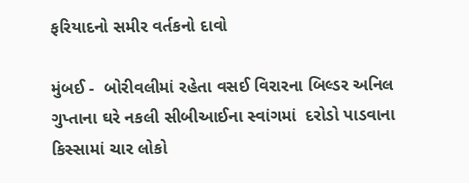ફરિયાદનો સમીર વર્તકનો દાવો

મુંબઈ -  બોરીવલીમાં રહેતા વસઈ વિરારના બિલ્ડર અનિલ ગુપ્તાના ઘરે નકલી સીબીઆઈના સ્વાંગમાં  દરોડો પાડવાના કિસ્સામાં ચાર લોકો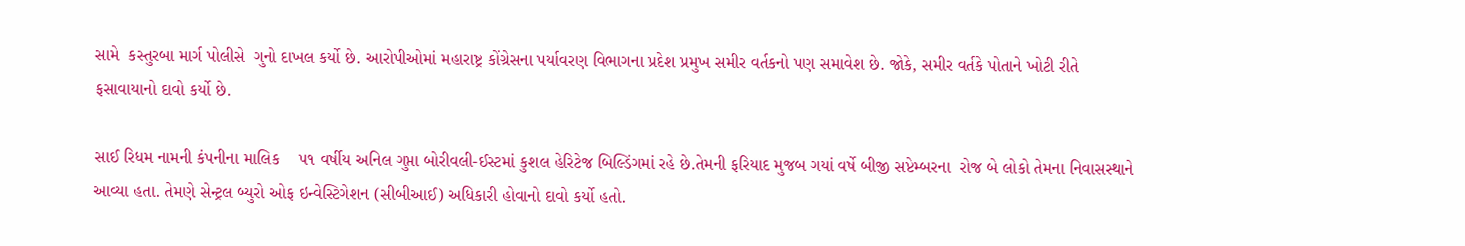સામે  કસ્તુરબા માર્ગ પોલીસે  ગુનો દાખલ કર્યો છે. આરોપીઓમાં મહારાષ્ટ્ર કોંગ્રેસના પર્યાવરણ વિભાગના પ્રદેશ પ્રમુખ સમીર વર્તકનો પણ સમાવેશ છે. જોકે, સમીર વર્તકે પોતાને ખોટી રીતે ફસાવાયાનો દાવો કર્યો છે.

સાઈ રિધમ નામની કંપનીના માલિક    ૫૧ વર્ષીય અનિલ ગુપ્તા બોરીવલી-ઈસ્ટમાં કુશલ હેરિટેજ બિલ્ડિંગમાં રહે છે.તેમની ફરિયાદ મુજબ ગયાં વર્ષે બીજી સપ્ટેમ્બરના  રોજ બે લોકો તેમના નિવાસસ્થાને આવ્યા હતા. તેમણે સેન્ટ્રલ બ્યુરો ઓફ ઇન્વેસ્ટિગેશન (સીબીઆઈ) અધિકારી હોવાનો દાવો કર્યો હતો.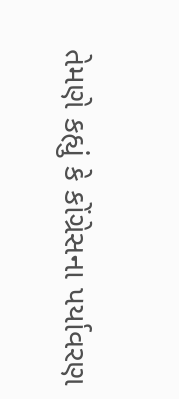તેમણે કહ્યું કે કોંગ્રેસના પર્યાવરણ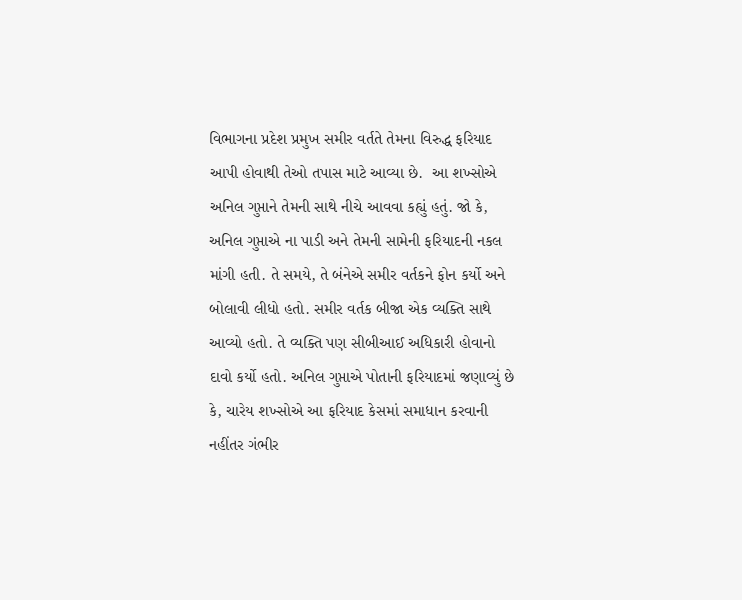વિભાગના પ્રદેશ પ્રમુખ સમીર વર્તતે તેમના વિરુદ્ધ ફરિયાદ આપી હોવાથી તેઓ તપાસ માટે આવ્યા છે.  આ શખ્સોએ  અનિલ ગુપ્તાને તેમની સાથે નીચે આવવા કહ્યું હતું. જો કે, અનિલ ગુપ્તાએ ના પાડી અને તેમની સામેની ફરિયાદની નકલ માંગી હતી. તે સમયે, તે બંનેએ સમીર વર્તકને ફોન કર્યો અને બોલાવી લીધો હતો. સમીર વર્તક બીજા એક વ્યક્તિ સાથે આવ્યો હતો. તે વ્યક્તિ પણ સીબીઆઈ અધિકારી હોવાનો દાવો કર્યો હતો. અનિલ ગુપ્તાએ પોતાની ફરિયાદમાં જણાવ્યું છે કે, ચારેય શખ્સોએ આ ફરિયાદ કેસમાં સમાધાન કરવાની નહીંતર ગંભીર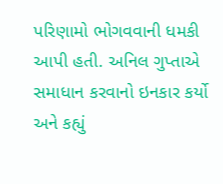પરિણામો ભોગવવાની ધમકી આપી હતી. અનિલ ગુપ્તાએ સમાધાન કરવાનો ઇનકાર કર્યો અને કહ્યું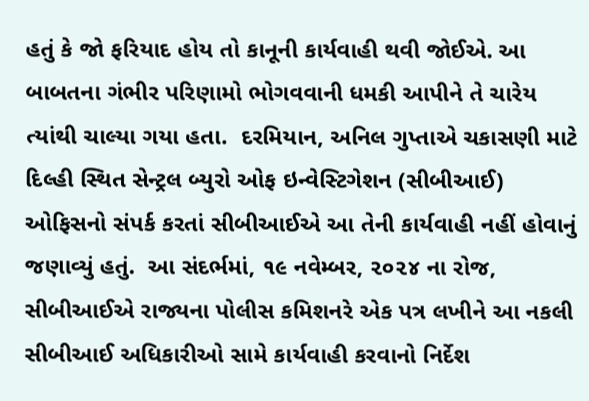હતું કે જો ફરિયાદ હોય તો કાનૂની કાર્યવાહી થવી જોઈએ. આ બાબતના ગંભીર પરિણામો ભોગવવાની ધમકી આપીને તે ચારેય ત્યાંથી ચાલ્યા ગયા હતા.  દરમિયાન, અનિલ ગુપ્તાએ ચકાસણી માટે દિલ્હી સ્થિત સેન્ટ્રલ બ્યુરો ઓફ ઇન્વેસ્ટિગેશન (સીબીઆઈ) ઓફિસનો સંપર્ક કરતાં સીબીઆઈએ આ તેની કાર્યવાહી નહીં હોવાનું જણાવ્યું હતું.  આ સંદર્ભમાં, ૧૯ નવેમ્બર, ૨૦૨૪ ના રોજ, સીબીઆઈએ રાજ્યના પોલીસ કમિશનરે એક પત્ર લખીને આ નકલી સીબીઆઈ અધિકારીઓ સામે કાર્યવાહી કરવાનો નિર્દેશ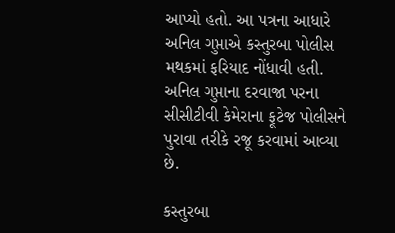આપ્યો હતો. આ પત્રના આધારે અનિલ ગુપ્તાએ કસ્તુરબા પોલીસ મથકમાં ફરિયાદ નોંધાવી હતી. અનિલ ગુપ્તાના દરવાજા પરના સીસીટીવી કેમેરાના ફૂટેજ પોલીસને પુરાવા તરીકે રજૂ કરવામાં આવ્યા છે.

કસ્તુરબા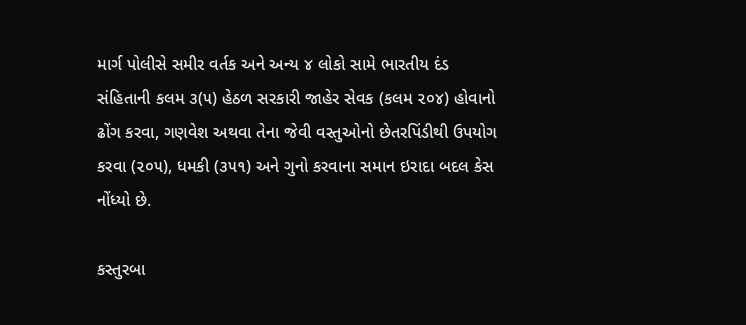માર્ગ પોલીસે સમીર વર્તક અને અન્ય ૪ લોકો સામે ભારતીય દંડ સંહિતાની કલમ ૩(૫) હેઠળ સરકારી જાહેર સેવક (કલમ ૨૦૪) હોવાનો ઢોંગ કરવા, ગણવેશ અથવા તેના જેવી વસ્તુઓનો છેતરપિંડીથી ઉપયોગ કરવા (૨૦૫), ધમકી (૩૫૧) અને ગુનો કરવાના સમાન ઇરાદા બદલ કેસ નોંધ્યો છે.

કસ્તુરબા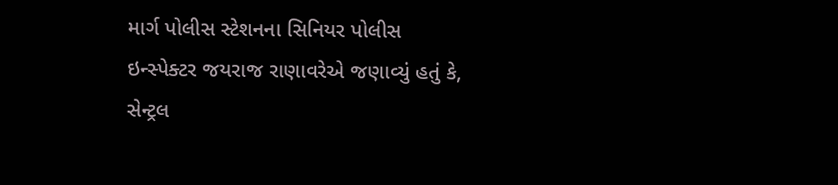માર્ગ પોલીસ સ્ટેશનના સિનિયર પોલીસ ઇન્સ્પેક્ટર જયરાજ રાણાવરેએ જણાવ્યું હતું કે, સેન્ટ્રલ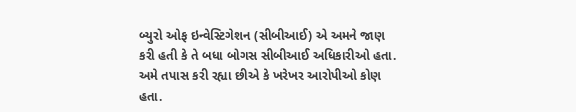બ્યુરો ઓફ ઇન્વેસ્ટિગેશન (સીબીઆઈ) એ અમને જાણ કરી હતી કે તે બધા બોગસ સીબીઆઈ અધિકારીઓ હતા. અમે તપાસ કરી રહ્યા છીએ કે ખરેખર આરોપીઓ કોણ હતા.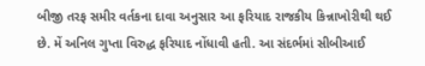બીજી તરફ સમીર વર્તકના દાવા અનુસાર આ ફરિયાદ રાજકીય કિન્નાખોરીથી થઈ છે. મેં અનિલ ગુપ્તા વિરુદ્ધ ફરિયાદ નોંધાવી હતી. આ સંદર્ભમાં સીબીઆઈ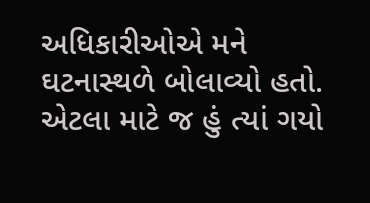અધિકારીઓએ મને ઘટનાસ્થળે બોલાવ્યો હતો. એટલા માટે જ હું ત્યાં ગયો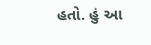હતો. હું આ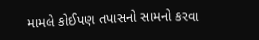મામલે કોઈપણ તપાસનો સામનો કરવા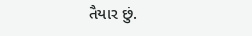તૈયાર છું.